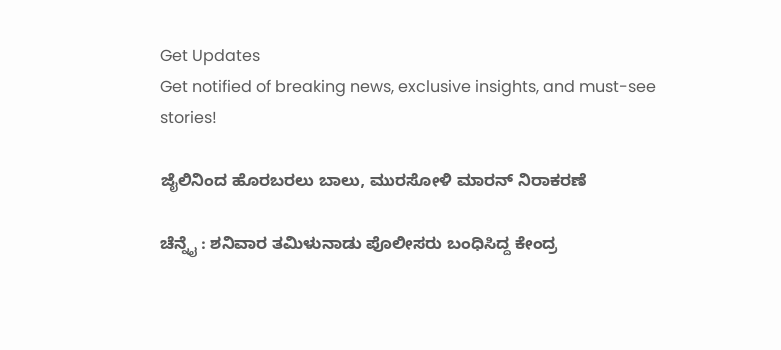Get Updates
Get notified of breaking news, exclusive insights, and must-see stories!

ಜೈಲಿನಿಂದ ಹೊರಬರಲು ಬಾಲು, ಮುರಸೋಳಿ ಮಾರನ್‌ ನಿರಾಕರಣೆ

ಚೆನ್ನೈ : ಶನಿವಾರ ತಮಿಳುನಾಡು ಪೊಲೀಸರು ಬಂಧಿಸಿದ್ದ ಕೇಂದ್ರ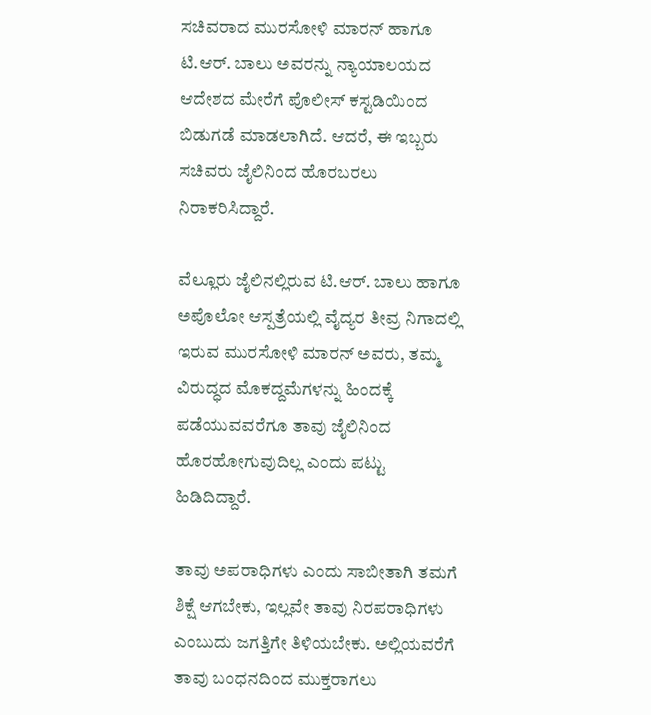ಸಚಿವರಾದ ಮುರಸೋಳಿ ಮಾರನ್‌ ಹಾಗೂ ಟಿ.ಆರ್‌. ಬಾಲು ಅವರನ್ನು ನ್ಯಾಯಾಲಯದ ಆದೇಶದ ಮೇರೆಗೆ ಪೊಲೀಸ್‌ ಕಸ್ಟಡಿಯಿಂದ ಬಿಡುಗಡೆ ಮಾಡಲಾಗಿದೆ. ಆದರೆ, ಈ ಇಬ್ಬರು ಸಚಿವರು ಜೈಲಿನಿಂದ ಹೊರಬರಲು ನಿರಾಕರಿಸಿದ್ದಾರೆ.

ವೆಲ್ಲೂರು ಜೈಲಿನಲ್ಲಿರುವ ಟಿ.ಆರ್‌. ಬಾಲು ಹಾಗೂ ಅಪೊಲೋ ಆಸ್ಪತ್ರೆಯಲ್ಲಿ ವೈದ್ಯರ ತೀವ್ರ ನಿಗಾದಲ್ಲಿ ಇರುವ ಮುರಸೋಳಿ ಮಾರನ್‌ ಅವರು, ತಮ್ಮ ವಿರುದ್ಧದ ಮೊಕದ್ದಮೆಗಳನ್ನು ಹಿಂದಕ್ಕೆ ಪಡೆಯುವವರೆಗೂ ತಾವು ಜೈಲಿನಿಂದ ಹೊರಹೋಗುವುದಿಲ್ಲ ಎಂದು ಪಟ್ಟು ಹಿಡಿದಿದ್ದಾರೆ.

ತಾವು ಅಪರಾಧಿಗಳು ಎಂದು ಸಾಬೀತಾಗಿ ತಮಗೆ ಶಿಕ್ಷೆ ಆಗಬೇಕು, ಇಲ್ಲವೇ ತಾವು ನಿರಪರಾಧಿಗಳು ಎಂಬುದು ಜಗತ್ತಿಗೇ ತಿಳಿಯಬೇಕು. ಅಲ್ಲಿಯವರೆಗೆ ತಾವು ಬಂಧನದಿಂದ ಮುಕ್ತರಾಗಲು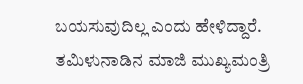ಬಯಸುವುದಿಲ್ಲ ಎಂದು ಹೇಳಿದ್ದಾರೆ. ತಮಿಳುನಾಡಿನ ಮಾಜಿ ಮುಖ್ಯಮಂತ್ರಿ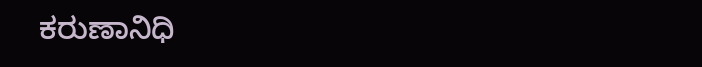ಕರುಣಾನಿಧಿ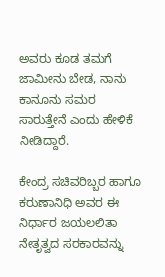ಅವರು ಕೂಡ ತಮಗೆ ಜಾಮೀನು ಬೇಡ, ನಾನು ಕಾನೂನು ಸಮರ ಸಾರುತ್ತೇನೆ ಎಂದು ಹೇಳಿಕೆ ನೀಡಿದ್ದಾರೆ.

ಕೇಂದ್ರ ಸಚಿವರಿಬ್ಬರ ಹಾಗೂ ಕರುಣಾನಿಧಿ ಅವರ ಈ ನಿರ್ಧಾರ ಜಯಲಲಿತಾ ನೇತೃತ್ವದ ಸರಕಾರವನ್ನು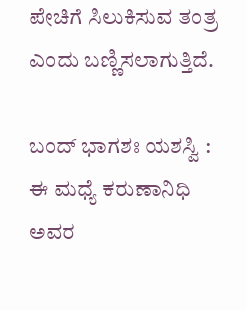ಪೇಚಿಗೆ ಸಿಲುಕಿಸುವ ತಂತ್ರ ಎಂದು ಬಣ್ಣಿಸಲಾಗುತ್ತಿದೆ.

ಬಂದ್‌ ಭಾಗಶಃ ಯಶಸ್ವಿ : ಈ ಮಧ್ಯೆ ಕರುಣಾನಿಧಿ ಅವರ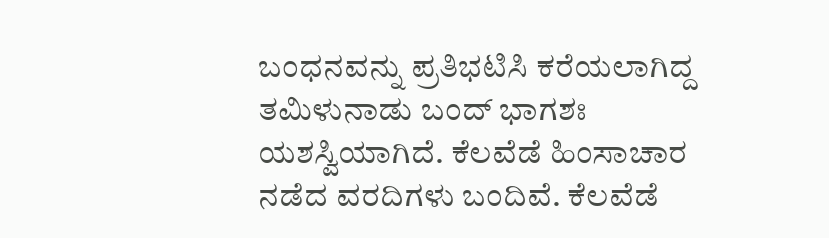ಬಂಧನವನ್ನು ಪ್ರತಿಭಟಿಸಿ ಕರೆಯಲಾಗಿದ್ದ ತಮಿಳುನಾಡು ಬಂದ್‌ ಭಾಗಶಃ ಯಶಸ್ವಿಯಾಗಿದೆ. ಕೆಲವೆಡೆ ಹಿಂಸಾಚಾರ ನಡೆದ ವರದಿಗಳು ಬಂದಿವೆ. ಕೆಲವೆಡೆ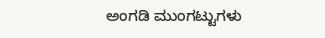ಅಂಗಡಿ ಮುಂಗಟ್ಟುಗಳು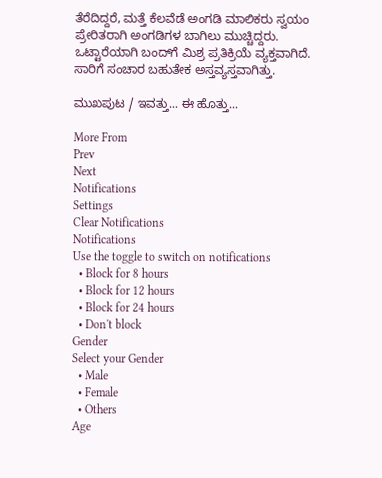ತೆರೆದಿದ್ದರೆ, ಮತ್ತೆ ಕೆಲವೆಡೆ ಅಂಗಡಿ ಮಾಲಿಕರು ಸ್ವಯಂ ಪ್ರೇರಿತರಾಗಿ ಅಂಗಡಿಗಳ ಬಾಗಿಲು ಮುಚ್ಚಿದ್ದರು. ಒಟ್ಟಾರೆಯಾಗಿ ಬಂದ್‌ಗೆ ಮಿಶ್ರ ಪ್ರತಿಕ್ರಿಯೆ ವ್ಯಕ್ತವಾಗಿದೆ. ಸಾರಿಗೆ ಸಂಚಾರ ಬಹುತೇಕ ಅಸ್ತವ್ಯಸ್ತವಾಗಿತ್ತು.

ಮುಖಪುಟ / ಇವತ್ತು... ಈ ಹೊತ್ತು...

More From
Prev
Next
Notifications
Settings
Clear Notifications
Notifications
Use the toggle to switch on notifications
  • Block for 8 hours
  • Block for 12 hours
  • Block for 24 hours
  • Don't block
Gender
Select your Gender
  • Male
  • Female
  • Others
Age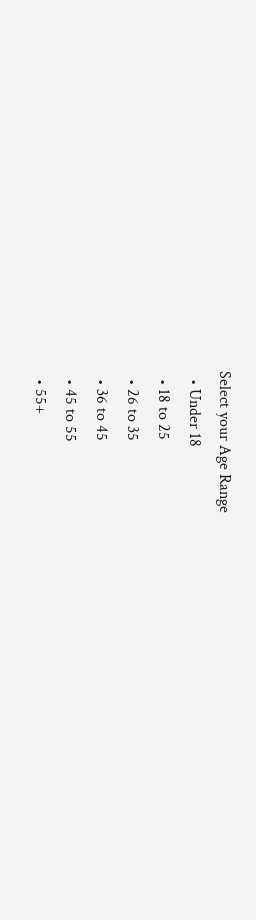Select your Age Range
  • Under 18
  • 18 to 25
  • 26 to 35
  • 36 to 45
  • 45 to 55
  • 55+